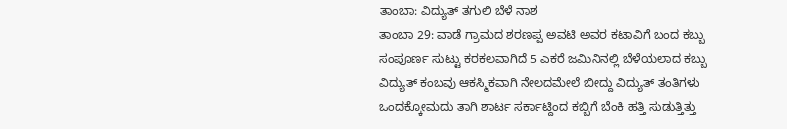ತಾಂಬಾ: ವಿದ್ಯುತ್ ತಗುಲಿ ಬೆಳೆ ನಾಶ
ತಾಂಬಾ 29: ವಾಡೆ ಗ್ರಾಮದ ಶರಣಪ್ಪ ಅವಟಿ ಅವರ ಕಟಾವಿಗೆ ಬಂದ ಕಬ್ಬು ಸಂಪೂರ್ಣ ಸುಟ್ಟು ಕರಕಲವಾಗಿದೆ 5 ಎಕರೆ ಜಮಿನಿನಲ್ಲಿ ಬೆಳೆಯಲಾದ ಕಬ್ಬು ವಿದ್ಯುತ್ ಕಂಬವು ಆಕಸ್ಮಿಕವಾಗಿ ನೇಲದಮೇಲೆ ಬೀದ್ದು ವಿದ್ಯುತ್ ತಂತಿಗಳು ಒಂದಕ್ಕೋಮದು ತಾಗಿ ಶಾರ್ಟ ಸರ್ಕಾಟ್ದಿಂದ ಕಬ್ಬಿಗೆ ಬೆಂಕಿ ಹತ್ತಿ ಸುಡುತ್ತಿತ್ತು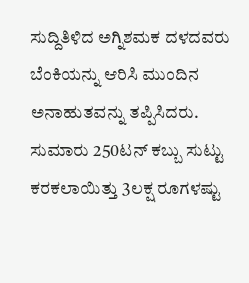ಸುದ್ದಿತಿಳಿದ ಅಗ್ನಿಶಮಕ ದಳದವರು ಬೆಂಕಿಯನ್ನು ಆರಿಸಿ ಮುಂದಿನ ಅನಾಹುತವನ್ನು ತಪ್ಪಿಸಿದರು. ಸುಮಾರು 250ಟನ್ ಕಬ್ಬು ಸುಟ್ಟು ಕರಕಲಾಯಿತ್ತು 3ಲಕ್ಷ ರೂಗಳಷ್ಟು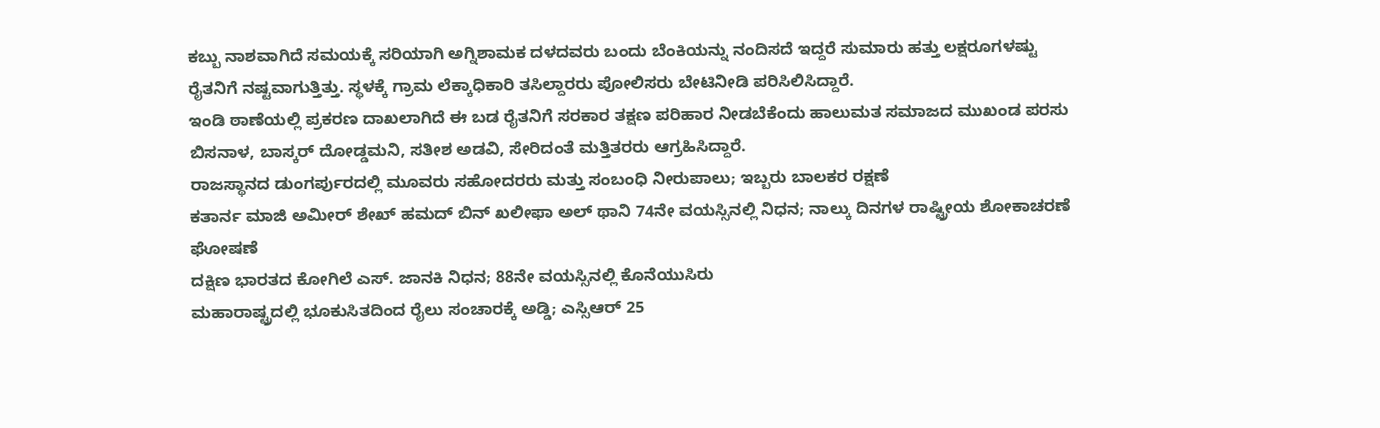ಕಬ್ಬು ನಾಶವಾಗಿದೆ ಸಮಯಕ್ಕೆ ಸರಿಯಾಗಿ ಅಗ್ನಿಶಾಮಕ ದಳದವರು ಬಂದು ಬೆಂಕಿಯನ್ನು ನಂದಿಸದೆ ಇದ್ದರೆ ಸುಮಾರು ಹತ್ತು ಲಕ್ಷರೂಗಳಷ್ಟು ರೈತನಿಗೆ ನಷ್ಟವಾಗುತ್ತಿತ್ತು. ಸ್ಥಳಕ್ಕೆ ಗ್ರಾಮ ಲೆಕ್ಕಾಧಿಕಾರಿ ತಸಿಲ್ದಾರರು ಪೋಲಿಸರು ಬೇಟಿನೀಡಿ ಪರಿಸಿಲಿಸಿದ್ದಾರೆ.
ಇಂಡಿ ಠಾಣೆಯಲ್ಲಿ ಪ್ರಕರಣ ದಾಖಲಾಗಿದೆ ಈ ಬಡ ರೈತನಿಗೆ ಸರಕಾರ ತಕ್ಷಣ ಪರಿಹಾರ ನೀಡಬೆಕೆಂದು ಹಾಲುಮತ ಸಮಾಜದ ಮುಖಂಡ ಪರಸು ಬಿಸನಾಳ, ಬಾಸ್ಕರ್ ದೋಡ್ಡಮನಿ, ಸತೀಶ ಅಡವಿ, ಸೇರಿದಂತೆ ಮತ್ತಿತರರು ಆಗ್ರಹಿಸಿದ್ದಾರೆ.
ರಾಜಸ್ಥಾನದ ಡುಂಗರ್ಪುರದಲ್ಲಿ ಮೂವರು ಸಹೋದರರು ಮತ್ತು ಸಂಬಂಧಿ ನೀರುಪಾಲು; ಇಬ್ಬರು ಬಾಲಕರ ರಕ್ಷಣೆ
ಕತಾರ್ನ ಮಾಜಿ ಅಮೀರ್ ಶೇಖ್ ಹಮದ್ ಬಿನ್ ಖಲೀಫಾ ಅಲ್ ಥಾನಿ 74ನೇ ವಯಸ್ಸಿನಲ್ಲಿ ನಿಧನ; ನಾಲ್ಕು ದಿನಗಳ ರಾಷ್ಟ್ರೀಯ ಶೋಕಾಚರಣೆ ಘೋಷಣೆ
ದಕ್ಷಿಣ ಭಾರತದ ಕೋಗಿಲೆ ಎಸ್. ಜಾನಕಿ ನಿಧನ; 88ನೇ ವಯಸ್ಸಿನಲ್ಲಿ ಕೊನೆಯುಸಿರು
ಮಹಾರಾಷ್ಟ್ರದಲ್ಲಿ ಭೂಕುಸಿತದಿಂದ ರೈಲು ಸಂಚಾರಕ್ಕೆ ಅಡ್ಡಿ; ಎಸ್ಸಿಆರ್ 25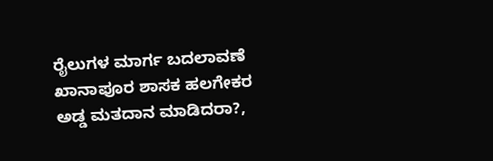ರೈಲುಗಳ ಮಾರ್ಗ ಬದಲಾವಣೆ
ಖಾನಾಪೂರ ಶಾಸಕ ಹಲಗೇಕರ ಅಡ್ಡ ಮತದಾನ ಮಾಡಿದರಾ?,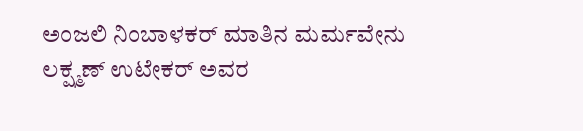ಅಂಜಲಿ ನಿಂಬಾಳಕರ್ ಮಾತಿನ ಮರ್ಮವೇನು
ಲಕ್ಷ್ಮಣ್ ಉಟೇಕರ್ ಅವರ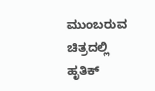ಮುಂಬರುವ ಚಿತ್ರದಲ್ಲಿ ಹೃತಿಕ್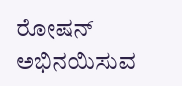ರೋಷನ್ ಅಭಿನಯಿಸುವ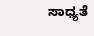ಸಾಧ್ಯತೆ